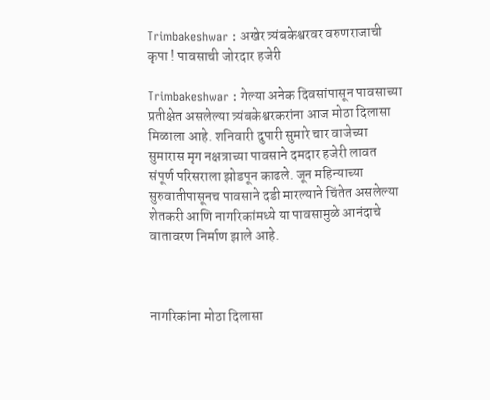Trimbakeshwar : अखेर त्र्यंबकेश्वरवर वरुणराजाची कृपा ! पावसाची जोरदार हजेरी

Trimbakeshwar : गेल्या अनेक दिवसांपासून पावसाच्या प्रतीक्षेत असलेल्या त्र्यंबकेश्वरकरांना आज मोठा दिलासा मिळाला आहे. शनिवारी दुपारी सुमारे चार वाजेच्या सुमारास मृग नक्षत्राच्या पावसाने दमदार हजेरी लावत संपूर्ण परिसराला झोडपून काढले. जून महिन्याच्या सुरुवातीपासूनच पावसाने दडी मारल्याने चिंतेत असलेल्या शेतकरी आणि नागरिकांमध्ये या पावसामुळे आनंदाचे वातावरण निर्माण झाले आहे.



नागरिकांना मोठा दिलासा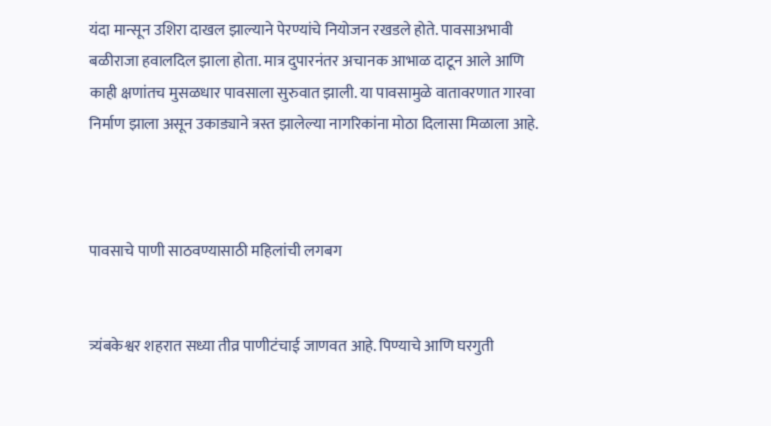यंदा मान्सून उशिरा दाखल झाल्याने पेरण्यांचे नियोजन रखडले होते. पावसाअभावी बळीराजा हवालदिल झाला होता. मात्र दुपारनंतर अचानक आभाळ दाटून आले आणि काही क्षणांतच मुसळधार पावसाला सुरुवात झाली. या पावसामुळे वातावरणात गारवा निर्माण झाला असून उकाड्याने त्रस्त झालेल्या नागरिकांना मोठा दिलासा मिळाला आहे.



पावसाचे पाणी साठवण्यासाठी महिलांची लगबग


त्र्यंबकेश्वर शहरात सध्या तीव्र पाणीटंचाई जाणवत आहे. पिण्याचे आणि घरगुती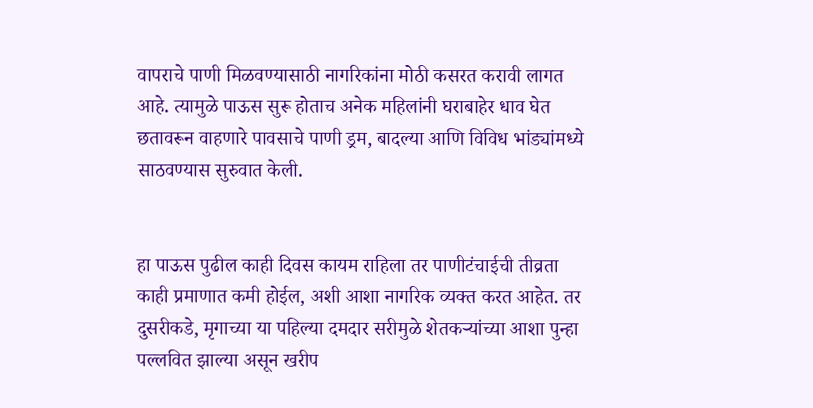वापराचे पाणी मिळवण्यासाठी नागरिकांना मोठी कसरत करावी लागत आहे. त्यामुळे पाऊस सुरू होताच अनेक महिलांनी घराबाहेर धाव घेत छतावरून वाहणारे पावसाचे पाणी ड्रम, बादल्या आणि विविध भांड्यांमध्ये साठवण्यास सुरुवात केली.


हा पाऊस पुढील काही दिवस कायम राहिला तर पाणीटंचाईची तीव्रता काही प्रमाणात कमी होईल, अशी आशा नागरिक व्यक्त करत आहेत. तर दुसरीकडे, मृगाच्या या पहिल्या दमदार सरीमुळे शेतकऱ्यांच्या आशा पुन्हा पल्लवित झाल्या असून खरीप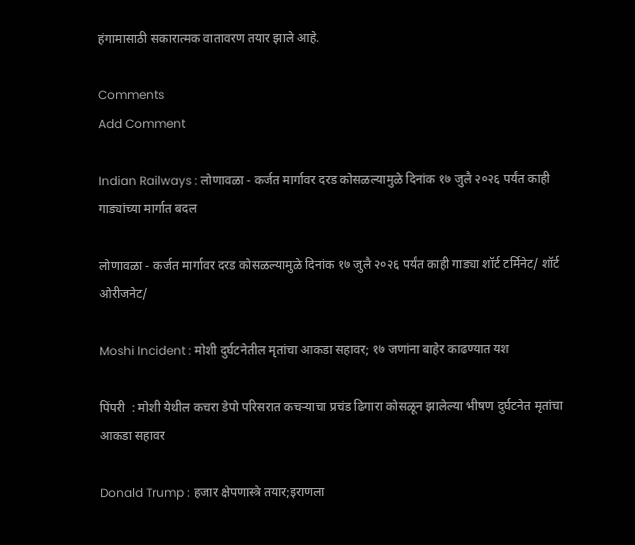हंगामासाठी सकारात्मक वातावरण तयार झाले आहे.

Comments
Add Comment

Indian Railways : लोणावळा - कर्जत मार्गावर दरड कोसळल्यामुळे दिनांक १७ जुलै २०२६ पर्यंत काही गाड्यांच्या मार्गात बदल

लोणावळा - कर्जत मार्गावर दरड कोसळल्यामुळे दिनांक १७ जुलै २०२६ पर्यंत काही गाड्या शॉर्ट टर्मिनेट/ शॉर्ट ओरीजनेट/

Moshi Incident : मोशी दुर्घटनेतील मृतांचा आकडा सहावर; १७ जणांना बाहेर काढण्यात यश

पिंपरी  : मोशी येथील कचरा डेपो परिसरात कचऱ्याचा प्रचंड ढिगारा कोसळून झालेल्या भीषण दुर्घटनेत मृतांचा आकडा सहावर

Donald Trump : हजार क्षेपणास्त्रे तयार;इराणला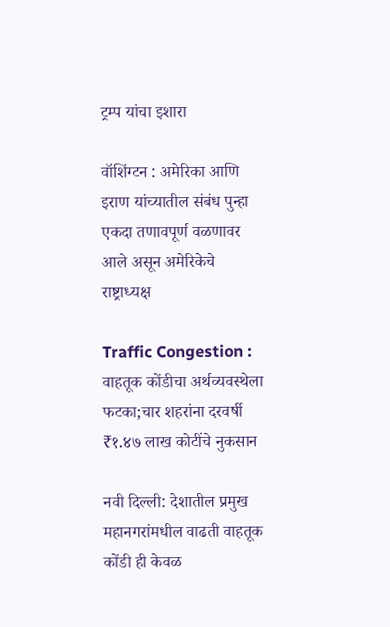ट्रम्प यांचा इशारा

वॉशिंग्टन : अमेरिका आणि इराण यांच्यातील संबंध पुन्हा एकदा तणावपूर्ण वळणावर आले असून अमेरिकेचे राष्ट्राध्यक्ष

Traffic Congestion : वाहतूक कोंडीचा अर्थव्यवस्थेला फटका;चार शहरांना दरवर्षी ₹१.४७ लाख कोटींचे नुकसान

नवी दिल्ली: देशातील प्रमुख महानगरांमधील वाढती वाहतूक कोंडी ही केवळ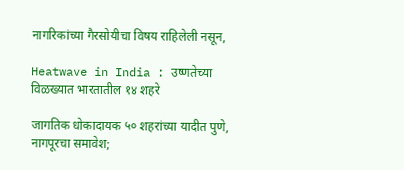नागरिकांच्या गैरसोयीचा विषय राहिलेली नसून,

Heatwave in India : उष्णतेच्या विळख्यात भारतातील १४ शहरे

जागतिक धोकादायक ५० शहरांच्या यादीत पुणे, नागपूरचा समावेश;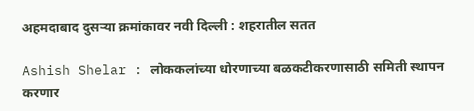अहमदाबाद दुसऱ्या क्रमांकावर नवी दिल्ली : शहरातील सतत

Ashish Shelar : लोककलांच्या धोरणाच्या बळकटीकरणासाठी समिती स्थापन करणार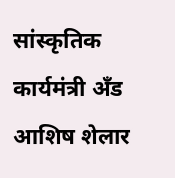सांस्कृतिक कार्यमंत्री अँड आशिष शेलार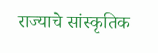राज्याचे सांस्कृतिक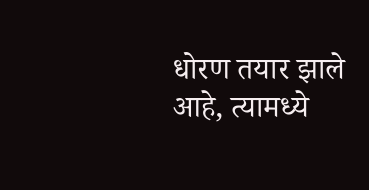धोरण तयार झाले आहे, त्यामध्ये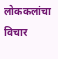लोककलांचा विचार